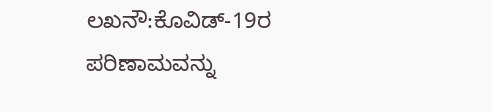ಲಖನೌ:ಕೊವಿಡ್-19ರ ಪರಿಣಾಮವನ್ನು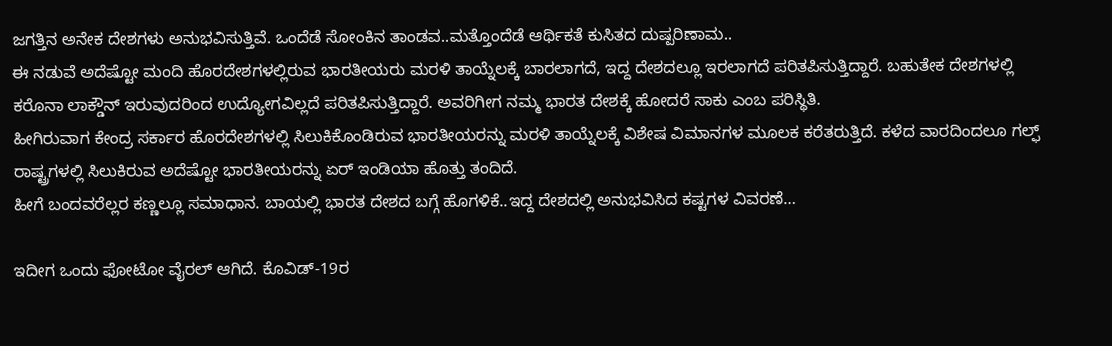ಜಗತ್ತಿನ ಅನೇಕ ದೇಶಗಳು ಅನುಭವಿಸುತ್ತಿವೆ. ಒಂದೆಡೆ ಸೋಂಕಿನ ತಾಂಡವ..ಮತ್ತೊಂದೆಡೆ ಆರ್ಥಿಕತೆ ಕುಸಿತದ ದುಷ್ಪರಿಣಾಮ..
ಈ ನಡುವೆ ಅದೆಷ್ಟೋ ಮಂದಿ ಹೊರದೇಶಗಳಲ್ಲಿರುವ ಭಾರತೀಯರು ಮರಳಿ ತಾಯ್ನೆಲಕ್ಕೆ ಬಾರಲಾಗದೆ, ಇದ್ದ ದೇಶದಲ್ಲೂ ಇರಲಾಗದೆ ಪರಿತಪಿಸುತ್ತಿದ್ದಾರೆ. ಬಹುತೇಕ ದೇಶಗಳಲ್ಲಿ ಕರೊನಾ ಲಾಕ್ಡೌನ್ ಇರುವುದರಿಂದ ಉದ್ಯೋಗವಿಲ್ಲದೆ ಪರಿತಪಿಸುತ್ತಿದ್ದಾರೆ. ಅವರಿಗೀಗ ನಮ್ಮ ಭಾರತ ದೇಶಕ್ಕೆ ಹೋದರೆ ಸಾಕು ಎಂಬ ಪರಿಸ್ಥಿತಿ.
ಹೀಗಿರುವಾಗ ಕೇಂದ್ರ ಸರ್ಕಾರ ಹೊರದೇಶಗಳಲ್ಲಿ ಸಿಲುಕಿಕೊಂಡಿರುವ ಭಾರತೀಯರನ್ನು ಮರಳಿ ತಾಯ್ನೆಲಕ್ಕೆ ವಿಶೇಷ ವಿಮಾನಗಳ ಮೂಲಕ ಕರೆತರುತ್ತಿದೆ. ಕಳೆದ ವಾರದಿಂದಲೂ ಗಲ್ಫ್ ರಾಷ್ಟ್ರಗಳಲ್ಲಿ ಸಿಲುಕಿರುವ ಅದೆಷ್ಟೋ ಭಾರತೀಯರನ್ನು ಏರ್ ಇಂಡಿಯಾ ಹೊತ್ತು ತಂದಿದೆ.
ಹೀಗೆ ಬಂದವರೆಲ್ಲರ ಕಣ್ಣಲ್ಲೂ ಸಮಾಧಾನ. ಬಾಯಲ್ಲಿ ಭಾರತ ದೇಶದ ಬಗ್ಗೆ ಹೊಗಳಿಕೆ..ಇದ್ದ ದೇಶದಲ್ಲಿ ಅನುಭವಿಸಿದ ಕಷ್ಟಗಳ ವಿವರಣೆ…

ಇದೀಗ ಒಂದು ಫೋಟೋ ವೈರಲ್ ಆಗಿದೆ. ಕೊವಿಡ್-19ರ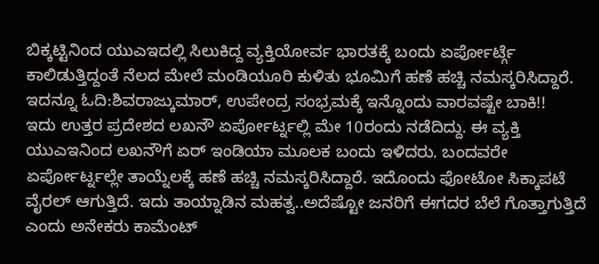ಬಿಕ್ಕಟ್ಟಿನಿಂದ ಯುಎಇದಲ್ಲಿ ಸಿಲುಕಿದ್ದ ವ್ಯಕ್ತಿಯೋರ್ವ ಭಾರತಕ್ಕೆ ಬಂದು ಏರ್ಪೋರ್ಟ್ಗೆ ಕಾಲಿಡುತ್ತಿದ್ದಂತೆ ನೆಲದ ಮೇಲೆ ಮಂಡಿಯೂರಿ ಕುಳಿತು ಭೂಮಿಗೆ ಹಣೆ ಹಚ್ಚಿ ನಮಸ್ಕರಿಸಿದ್ದಾರೆ.
ಇದನ್ನೂ ಓದಿ:ಶಿವರಾಜ್ಕುಮಾರ್, ಉಪೇಂದ್ರ ಸಂಭ್ರಮಕ್ಕೆ ಇನ್ನೊಂದು ವಾರವಷ್ಟೇ ಬಾಕಿ!!
ಇದು ಉತ್ತರ ಪ್ರದೇಶದ ಲಖನೌ ಏರ್ಪೋರ್ಟ್ನಲ್ಲಿ ಮೇ 10ರಂದು ನಡೆದಿದ್ದು. ಈ ವ್ಯಕ್ತಿ ಯುಎಇನಿಂದ ಲಖನೌಗೆ ಏರ್ ಇಂಡಿಯಾ ಮೂಲಕ ಬಂದು ಇಳಿದರು. ಬಂದವರೇ ಏರ್ಪೋರ್ಟ್ನಲ್ಲೇ ತಾಯ್ನೆಲಕ್ಕೆ ಹಣೆ ಹಚ್ಚಿ ನಮಸ್ಕರಿಸಿದ್ದಾರೆ. ಇದೊಂದು ಫೋಟೋ ಸಿಕ್ಕಾಪಟೆ ವೈರಲ್ ಆಗುತ್ತಿದೆ. ಇದು ತಾಯ್ನಾಡಿನ ಮಹತ್ವ..ಅದೆಷ್ಟೋ ಜನರಿಗೆ ಈಗದರ ಬೆಲೆ ಗೊತ್ತಾಗುತ್ತಿದೆ ಎಂದು ಅನೇಕರು ಕಾಮೆಂಟ್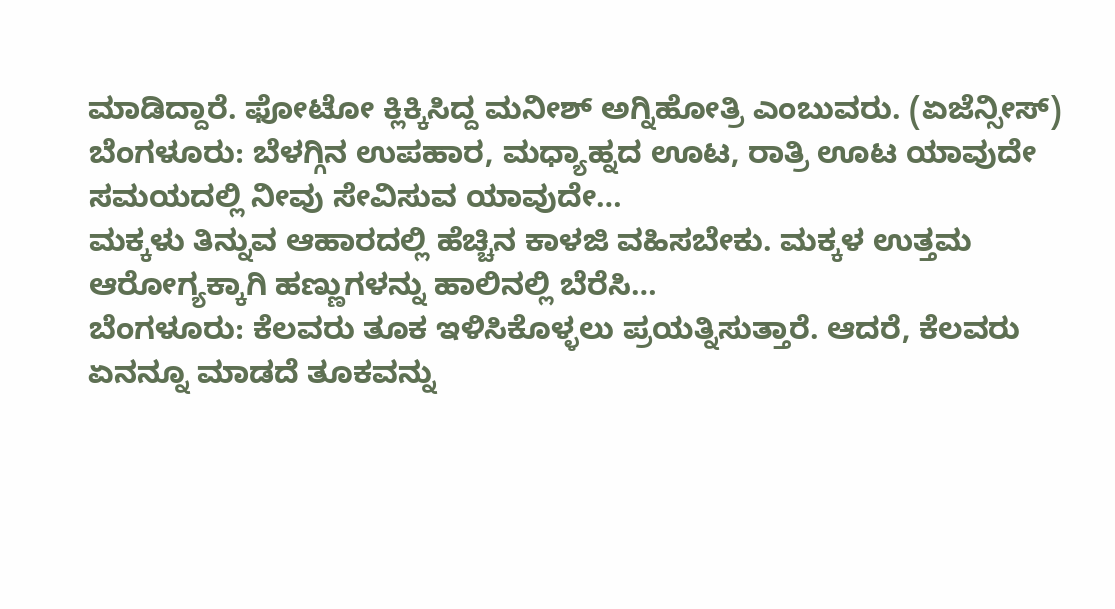ಮಾಡಿದ್ದಾರೆ. ಫೋಟೋ ಕ್ಲಿಕ್ಕಿಸಿದ್ದ ಮನೀಶ್ ಅಗ್ನಿಹೋತ್ರಿ ಎಂಬುವರು. (ಏಜೆನ್ಸೀಸ್)
ಬೆಂಗಳೂರು: ಬೆಳಗ್ಗಿನ ಉಪಹಾರ, ಮಧ್ಯಾಹ್ನದ ಊಟ, ರಾತ್ರಿ ಊಟ ಯಾವುದೇ ಸಮಯದಲ್ಲಿ ನೀವು ಸೇವಿಸುವ ಯಾವುದೇ…
ಮಕ್ಕಳು ತಿನ್ನುವ ಆಹಾರದಲ್ಲಿ ಹೆಚ್ಚಿನ ಕಾಳಜಿ ವಹಿಸಬೇಕು. ಮಕ್ಕಳ ಉತ್ತಮ ಆರೋಗ್ಯಕ್ಕಾಗಿ ಹಣ್ಣುಗಳನ್ನು ಹಾಲಿನಲ್ಲಿ ಬೆರೆಸಿ…
ಬೆಂಗಳೂರು: ಕೆಲವರು ತೂಕ ಇಳಿಸಿಕೊಳ್ಳಲು ಪ್ರಯತ್ನಿಸುತ್ತಾರೆ. ಆದರೆ, ಕೆಲವರು ಏನನ್ನೂ ಮಾಡದೆ ತೂಕವನ್ನು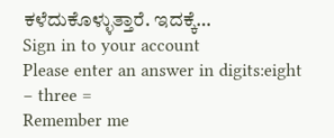ಕಳೆದುಕೊಳ್ಳುತ್ತಾರೆ. ಇದಕ್ಕೆ…
Sign in to your account
Please enter an answer in digits:eight − three =
Remember me